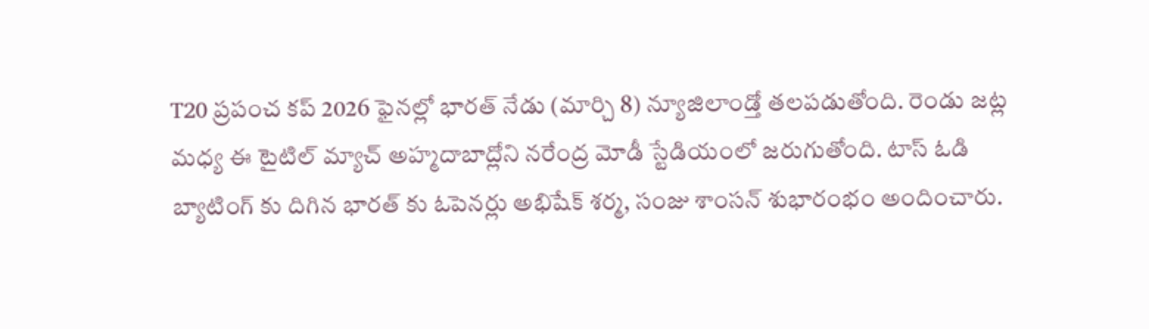T20 ప్రపంచ కప్ 2026 ఫైనల్లో భారత్ నేడు (మార్చి 8) న్యూజిలాండ్తో తలపడుతోంది. రెండు జట్ల మధ్య ఈ టైటిల్ మ్యాచ్ అహ్మదాబాద్లోని నరేంద్ర మోడీ స్టేడియంలో జరుగుతోంది. టాస్ ఓడి బ్యాటింగ్ కు దిగిన భారత్ కు ఓపెనర్లు అభిషేక్ శర్మ, సంజు శాంసన్ శుభారంభం అందించారు.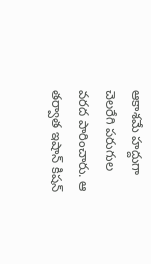ఆకాశమే హద్దుగా చెలరేగి పరుగుల వరద పారించారు. ఆ తర్వాత ఇషాన్ కిషన్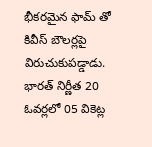భీకరమైన ఫామ్ తో కివీస్ బౌలర్లపై విరుచుకుపడ్డాడు. భారత్ నిర్ణీత 20 ఓవర్లలో 05 వికెట్ల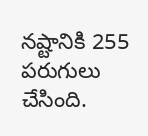నష్టానికి 255 పరుగులు చేసింది.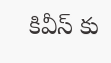కివీస్ కు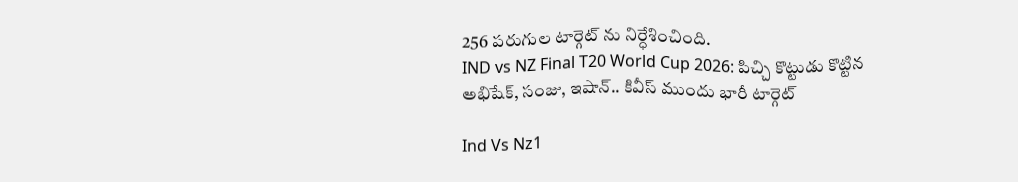256 పరుగుల టార్గెట్ ను నిర్ధేశించింది.
IND vs NZ Final T20 World Cup 2026: పిచ్చి కొట్టుడు కొట్టిన అభిషేక్, సంజు, ఇషాన్.. కివీస్ ముందు భారీ టార్గెట్

Ind Vs Nz1